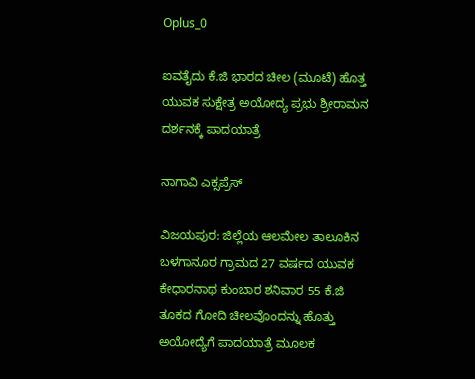Oplus_0

ಐವತೈದು ಕೆ.ಜಿ ಭಾರದ ಚೀಲ (ಮೂಟೆ) ಹೊತ್ತ ಯುವಕ ಸುಕ್ಷೇತ್ರ ಅಯೋದ್ಯ ಪ್ರಭು ಶ್ರೀರಾಮನ ದರ್ಶನಕ್ಕೆ ಪಾದಯಾತ್ರೆ

ನಾಗಾವಿ ಎಕ್ಸಪ್ರೆಸ್

ವಿಜಯಪುರ: ಜಿಲ್ಲೆಯ ಆಲಮೇಲ ತಾಲೂಕಿನ ಬಳಗಾನೂರ ಗ್ರಾಮದ 27 ವರ್ಷದ ಯುವಕ ಕೇಧಾರನಾಥ ಕುಂಬಾರ ಶನಿವಾರ 55 ಕೆ.ಜಿ ತೂಕದ ಗೋದಿ ಚೀಲವೊಂದನ್ನು ಹೊತ್ತು ಅಯೋದ್ಯೆಗೆ ಪಾದಯಾತ್ರೆ ಮೂಲಕ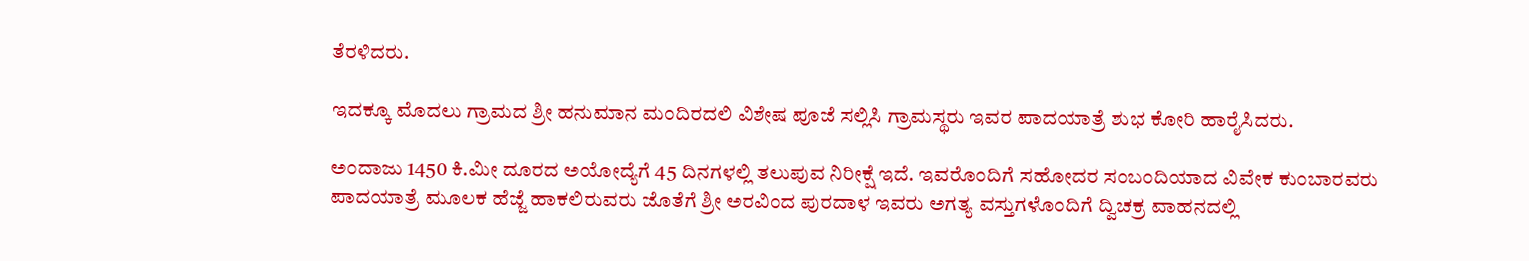ತೆರಳಿದರು.

ಇದಕ್ಕೂ ಮೊದಲು ಗ್ರಾಮದ ಶ್ರೀ ಹನುಮಾನ ಮಂದಿರದಲಿ ವಿಶೇಷ ಪೂಜೆ ಸಲ್ಲಿಸಿ ಗ್ರಾಮಸ್ಥರು ಇವರ ಪಾದಯಾತ್ರೆ ಶುಭ ಕೋರಿ ಹಾರೈಸಿದರು.

ಅಂದಾಜು 1450 ಕಿ.ಮೀ ದೂರದ ಅಯೋದ್ಯೆಗೆ 45 ದಿನಗಳಲ್ಲಿ ತಲುಪುವ ನಿರೀಕ್ಷೆ ಇದೆ. ಇವರೊಂದಿಗೆ ಸಹೋದರ ಸಂಬಂದಿಯಾದ ವಿವೇಕ ಕುಂಬಾರವರು ಪಾದಯಾತ್ರೆ ಮೂಲಕ ಹೆಜ್ಜೆ ಹಾಕಲಿರುವರು ಜೊತೆಗೆ ಶ್ರೀ ಅರವಿಂದ ಪುರದಾಳ ಇವರು ಅಗತ್ಯ ವಸ್ತುಗಳೊಂದಿಗೆ ದ್ವಿಚಕ್ರ ವಾಹನದಲ್ಲಿ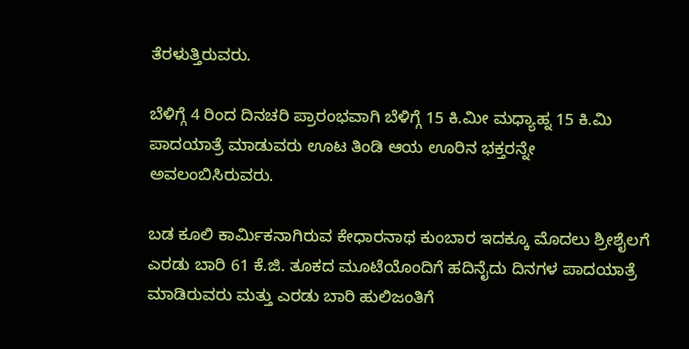ತೆರಳುತ್ತಿರುವರು.

ಬೆಳಿಗ್ಗೆ 4 ರಿಂದ ದಿನಚರಿ ಪ್ರಾರಂಭವಾಗಿ ಬೆಳಿಗ್ಗೆ 15 ಕಿ.ಮೀ ಮಧ್ಯಾಹ್ನ 15 ಕಿ.ಮಿ ಪಾದಯಾತ್ರೆ ಮಾಡುವರು ಊಟ ತಿಂಡಿ ಆಯ ಊರಿನ ಭಕ್ತರನ್ನೇ ಅವಲಂಬಿಸಿರುವರು.

ಬಡ ಕೂಲಿ ಕಾರ್ಮಿಕನಾಗಿರುವ ಕೇಧಾರನಾಥ ಕುಂಬಾರ ಇದಕ್ಕೂ ಮೊದಲು ಶ್ರೀಶೈಲಗೆ ಎರಡು ಬಾರಿ 61 ಕೆ.ಜಿ. ತೂಕದ ಮೂಟೆಯೊಂದಿಗೆ ಹದಿನೈದು ದಿನಗಳ ಪಾದಯಾತ್ರೆ ಮಾಡಿರುವರು ಮತ್ತು ಎರಡು ಬಾರಿ ಹುಲಿಜಂತಿಗೆ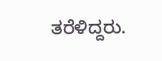ತರೆಳಿದ್ದರು.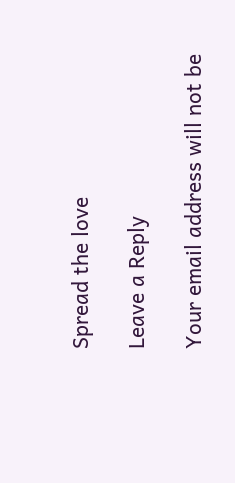Spread the love

Leave a Reply

Your email address will not be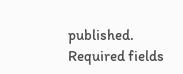published. Required fields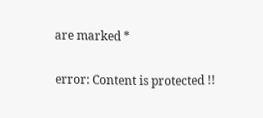are marked *

error: Content is protected !!